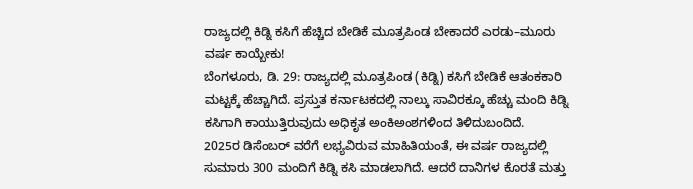ರಾಜ್ಯದಲ್ಲಿ ಕಿಡ್ನಿ ಕಸಿಗೆ ಹೆಚ್ಚಿದ ಬೇಡಿಕೆ ಮೂತ್ರಪಿಂಡ ಬೇಕಾದರೆ ಎರಡು–ಮೂರು ವರ್ಷ ಕಾಯ್ಬೇಕು!
ಬೆಂಗಳೂರು, ಡಿ. 29: ರಾಜ್ಯದಲ್ಲಿ ಮೂತ್ರಪಿಂಡ (ಕಿಡ್ನಿ) ಕಸಿಗೆ ಬೇಡಿಕೆ ಆತಂಕಕಾರಿ ಮಟ್ಟಕ್ಕೆ ಹೆಚ್ಚಾಗಿದೆ. ಪ್ರಸ್ತುತ ಕರ್ನಾಟಕದಲ್ಲಿ ನಾಲ್ಕು ಸಾವಿರಕ್ಕೂ ಹೆಚ್ಚು ಮಂದಿ ಕಿಡ್ನಿ ಕಸಿಗಾಗಿ ಕಾಯುತ್ತಿರುವುದು ಅಧಿಕೃತ ಅಂಕಿಅಂಶಗಳಿಂದ ತಿಳಿದುಬಂದಿದೆ.
2025ರ ಡಿಸೆಂಬರ್ ವರೆಗೆ ಲಭ್ಯವಿರುವ ಮಾಹಿತಿಯಂತೆ, ಈ ವರ್ಷ ರಾಜ್ಯದಲ್ಲಿ ಸುಮಾರು 300 ಮಂದಿಗೆ ಕಿಡ್ನಿ ಕಸಿ ಮಾಡಲಾಗಿದೆ. ಆದರೆ ದಾನಿಗಳ ಕೊರತೆ ಮತ್ತು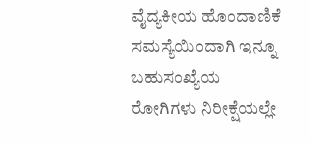ವೈದ್ಯಕೀಯ ಹೊಂದಾಣಿಕೆ ಸಮಸ್ಯೆಯಿಂದಾಗಿ ಇನ್ನೂ ಬಹುಸಂಖ್ಯೆಯ ರೋಗಿಗಳು ನಿರೀಕ್ಷೆಯಲ್ಲೇ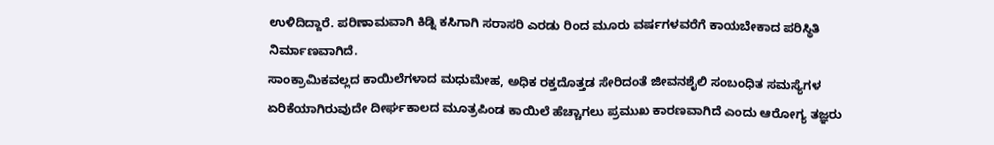ಉಳಿದಿದ್ದಾರೆ. ಪರಿಣಾಮವಾಗಿ ಕಿಡ್ನಿ ಕಸಿಗಾಗಿ ಸರಾಸರಿ ಎರಡು ರಿಂದ ಮೂರು ವರ್ಷಗಳವರೆಗೆ ಕಾಯಬೇಕಾದ ಪರಿಸ್ಥಿತಿ ನಿರ್ಮಾಣವಾಗಿದೆ.
ಸಾಂಕ್ರಾಮಿಕವಲ್ಲದ ಕಾಯಿಲೆಗಳಾದ ಮಧುಮೇಹ, ಅಧಿಕ ರಕ್ತದೊತ್ತಡ ಸೇರಿದಂತೆ ಜೀವನಶೈಲಿ ಸಂಬಂಧಿತ ಸಮಸ್ಯೆಗಳ ಏರಿಕೆಯಾಗಿರುವುದೇ ದೀರ್ಘಕಾಲದ ಮೂತ್ರಪಿಂಡ ಕಾಯಿಲೆ ಹೆಚ್ಚಾಗಲು ಪ್ರಮುಖ ಕಾರಣವಾಗಿದೆ ಎಂದು ಆರೋಗ್ಯ ತಜ್ಞರು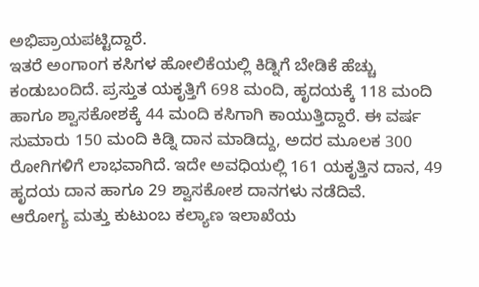ಅಭಿಪ್ರಾಯಪಟ್ಟಿದ್ದಾರೆ.
ಇತರೆ ಅಂಗಾಂಗ ಕಸಿಗಳ ಹೋಲಿಕೆಯಲ್ಲಿ ಕಿಡ್ನಿಗೆ ಬೇಡಿಕೆ ಹೆಚ್ಚು ಕಂಡುಬಂದಿದೆ. ಪ್ರಸ್ತುತ ಯಕೃತ್ತಿಗೆ 698 ಮಂದಿ, ಹೃದಯಕ್ಕೆ 118 ಮಂದಿ ಹಾಗೂ ಶ್ವಾಸಕೋಶಕ್ಕೆ 44 ಮಂದಿ ಕಸಿಗಾಗಿ ಕಾಯುತ್ತಿದ್ದಾರೆ. ಈ ವರ್ಷ ಸುಮಾರು 150 ಮಂದಿ ಕಿಡ್ನಿ ದಾನ ಮಾಡಿದ್ದು, ಅದರ ಮೂಲಕ 300 ರೋಗಿಗಳಿಗೆ ಲಾಭವಾಗಿದೆ. ಇದೇ ಅವಧಿಯಲ್ಲಿ 161 ಯಕೃತ್ತಿನ ದಾನ, 49 ಹೃದಯ ದಾನ ಹಾಗೂ 29 ಶ್ವಾಸಕೋಶ ದಾನಗಳು ನಡೆದಿವೆ.
ಆರೋಗ್ಯ ಮತ್ತು ಕುಟುಂಬ ಕಲ್ಯಾಣ ಇಲಾಖೆಯ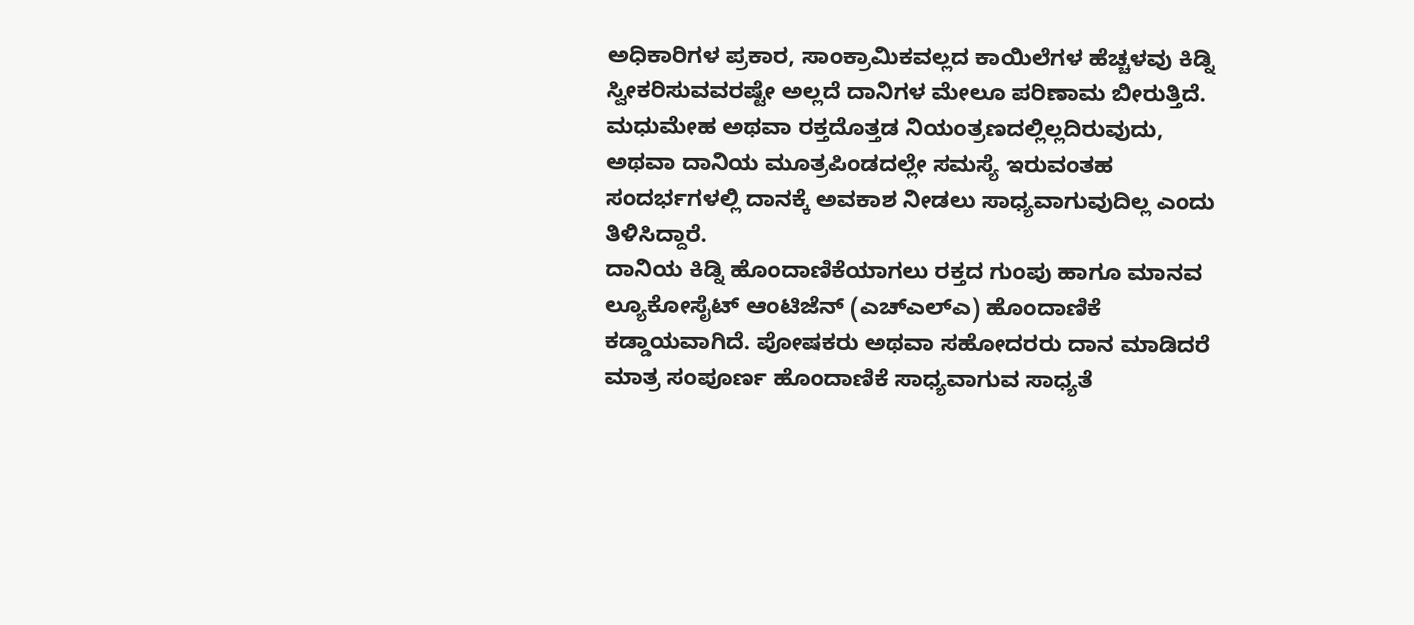ಅಧಿಕಾರಿಗಳ ಪ್ರಕಾರ, ಸಾಂಕ್ರಾಮಿಕವಲ್ಲದ ಕಾಯಿಲೆಗಳ ಹೆಚ್ಚಳವು ಕಿಡ್ನಿ ಸ್ವೀಕರಿಸುವವರಷ್ಟೇ ಅಲ್ಲದೆ ದಾನಿಗಳ ಮೇಲೂ ಪರಿಣಾಮ ಬೀರುತ್ತಿದೆ. ಮಧುಮೇಹ ಅಥವಾ ರಕ್ತದೊತ್ತಡ ನಿಯಂತ್ರಣದಲ್ಲಿಲ್ಲದಿರುವುದು, ಅಥವಾ ದಾನಿಯ ಮೂತ್ರಪಿಂಡದಲ್ಲೇ ಸಮಸ್ಯೆ ಇರುವಂತಹ ಸಂದರ್ಭಗಳಲ್ಲಿ ದಾನಕ್ಕೆ ಅವಕಾಶ ನೀಡಲು ಸಾಧ್ಯವಾಗುವುದಿಲ್ಲ ಎಂದು ತಿಳಿಸಿದ್ದಾರೆ.
ದಾನಿಯ ಕಿಡ್ನಿ ಹೊಂದಾಣಿಕೆಯಾಗಲು ರಕ್ತದ ಗುಂಪು ಹಾಗೂ ಮಾನವ ಲ್ಯೂಕೋಸೈಟ್ ಆಂಟಿಜೆನ್ (ಎಚ್ಎಲ್ಎ) ಹೊಂದಾಣಿಕೆ ಕಡ್ಡಾಯವಾಗಿದೆ. ಪೋಷಕರು ಅಥವಾ ಸಹೋದರರು ದಾನ ಮಾಡಿದರೆ ಮಾತ್ರ ಸಂಪೂರ್ಣ ಹೊಂದಾಣಿಕೆ ಸಾಧ್ಯವಾಗುವ ಸಾಧ್ಯತೆ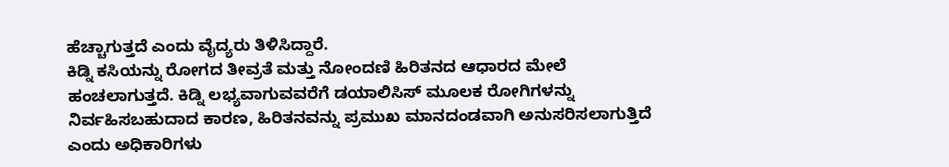ಹೆಚ್ಚಾಗುತ್ತದೆ ಎಂದು ವೈದ್ಯರು ತಿಳಿಸಿದ್ದಾರೆ.
ಕಿಡ್ನಿ ಕಸಿಯನ್ನು ರೋಗದ ತೀವ್ರತೆ ಮತ್ತು ನೋಂದಣಿ ಹಿರಿತನದ ಆಧಾರದ ಮೇಲೆ ಹಂಚಲಾಗುತ್ತದೆ. ಕಿಡ್ನಿ ಲಭ್ಯವಾಗುವವರೆಗೆ ಡಯಾಲಿಸಿಸ್ ಮೂಲಕ ರೋಗಿಗಳನ್ನು ನಿರ್ವಹಿಸಬಹುದಾದ ಕಾರಣ, ಹಿರಿತನವನ್ನು ಪ್ರಮುಖ ಮಾನದಂಡವಾಗಿ ಅನುಸರಿಸಲಾಗುತ್ತಿದೆ ಎಂದು ಅಧಿಕಾರಿಗಳು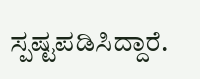ಸ್ಪಷ್ಟಪಡಿಸಿದ್ದಾರೆ.